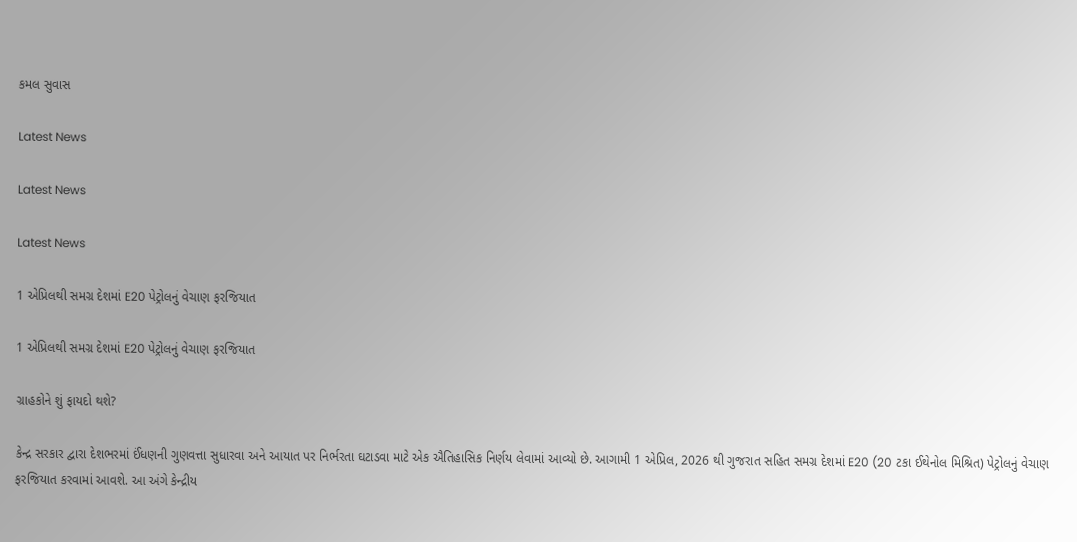કમલ સુવાસ

Latest News

Latest News

Latest News

1 એપ્રિલથી સમગ્ર દેશમાં E20 પેટ્રોલનું વેચાણ ફરજિયાત

1 એપ્રિલથી સમગ્ર દેશમાં E20 પેટ્રોલનું વેચાણ ફરજિયાત

ગ્રાહકોને શું ફાયદો થશે?

કેન્દ્ર સરકાર દ્વારા દેશભરમાં ઈંધણની ગુણવત્તા સુધારવા અને આયાત પર નિર્ભરતા ઘટાડવા માટે એક ઐતિહાસિક નિર્ણય લેવામાં આવ્યો છે. આગામી 1 એપ્રિલ, 2026 થી ગુજરાત સહિત સમગ્ર દેશમાં E20 (20 ટકા ઈથેનોલ મિશ્રિત) પેટ્રોલનું વેચાણ ફરજિયાત કરવામાં આવશે. આ અંગે કેન્દ્રીય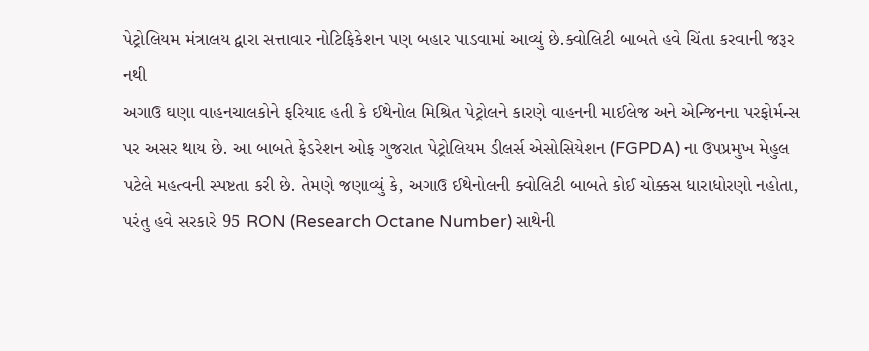પેટ્રોલિયમ મંત્રાલય દ્વારા સત્તાવાર નોટિફિકેશન પણ બહાર પાડવામાં આવ્યું છે.ક્વોલિટી બાબતે હવે ચિંતા કરવાની જરૂર નથી
અગાઉ ઘણા વાહનચાલકોને ફરિયાદ હતી કે ઈથેનોલ મિશ્રિત પેટ્રોલને કારણે વાહનની માઈલેજ અને એન્જિનના પરફોર્મન્સ પર અસર થાય છે. આ બાબતે ફેડરેશન ઓફ ગુજરાત પેટ્રોલિયમ ડીલર્સ એસોસિયેશન (FGPDA) ના ઉપપ્રમુખ મેહુલ પટેલે મહત્વની સ્પષ્ટતા કરી છે. તેમણે જણાવ્યું કે, અગાઉ ઈથેનોલની ક્વોલિટી બાબતે કોઈ ચોક્કસ ધારાધોરણો નહોતા, પરંતુ હવે સરકારે 95 RON (Research Octane Number) સાથેની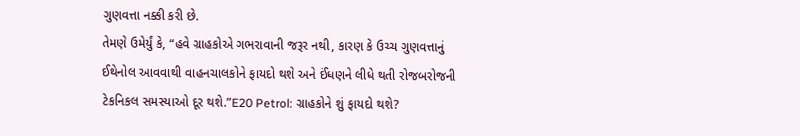ગુણવત્તા નક્કી કરી છે.
તેમણે ઉમેર્યું કે, “હવે ગ્રાહકોએ ગભરાવાની જરૂર નથી, કારણ કે ઉચ્ચ ગુણવત્તાનું ઈથેનોલ આવવાથી વાહનચાલકોને ફાયદો થશે અને ઈંધણને લીધે થતી રોજબરોજની ટેકનિકલ સમસ્યાઓ દૂર થશે.”E20 Petrol: ગ્રાહકોને શું ફાયદો થશે?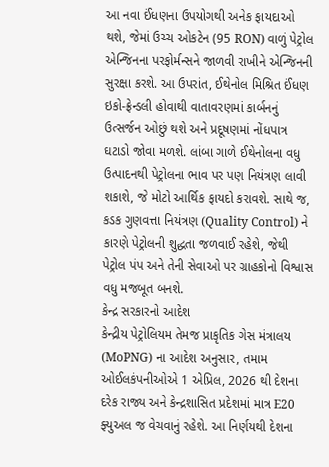આ નવા ઈંધણના ઉપયોગથી અનેક ફાયદાઓ થશે, જેમાં ઉચ્ચ ઓકટેન (95 RON) વાળું પેટ્રોલ એન્જિનના પરફોર્મન્સને જાળવી રાખીને એન્જિનની સુરક્ષા કરશે. આ ઉપરાંત, ઈથેનોલ મિશ્રિત ઈંધણ ઇકો-ફ્રેન્ડલી હોવાથી વાતાવરણમાં કાર્બનનું ઉત્સર્જન ઓછું થશે અને પ્રદૂષણમાં નોંધપાત્ર ઘટાડો જોવા મળશે. લાંબા ગાળે ઈથેનોલના વધુ ઉત્પાદનથી પેટ્રોલના ભાવ પર પણ નિયંત્રણ લાવી શકાશે, જે મોટો આર્થિક ફાયદો કરાવશે. સાથે જ, કડક ગુણવત્તા નિયંત્રણ (Quality Control) ને કારણે પેટ્રોલની શુદ્ધતા જળવાઈ રહેશે, જેથી પેટ્રોલ પંપ અને તેની સેવાઓ પર ગ્રાહકોનો વિશ્વાસ વધુ મજબૂત બનશે.
કેન્દ્ર સરકારનો આદેશ
કેન્દ્રીય પેટ્રોલિયમ તેમજ પ્રાકૃતિક ગેસ મંત્રાલય (MoPNG) ના આદેશ અનુસાર, તમામ ઓઈલકંપનીઓએ 1 એપ્રિલ, 2026 થી દેશના દરેક રાજ્ય અને કેન્દ્રશાસિત પ્રદેશમાં માત્ર E20 ફ્યુઅલ જ વેચવાનું રહેશે. આ નિર્ણયથી દેશના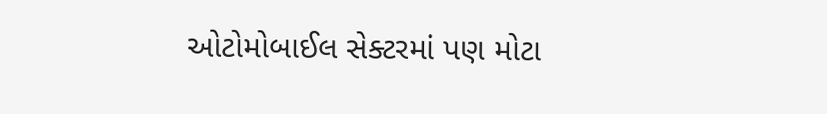ઓટોમોબાઈલ સેક્ટરમાં પણ મોટા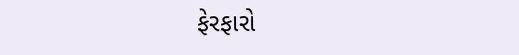ફેરફારો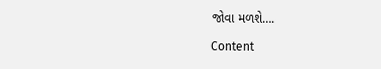જોવા મળશે….

Content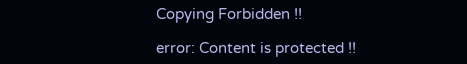Copying Forbidden !!

error: Content is protected !!